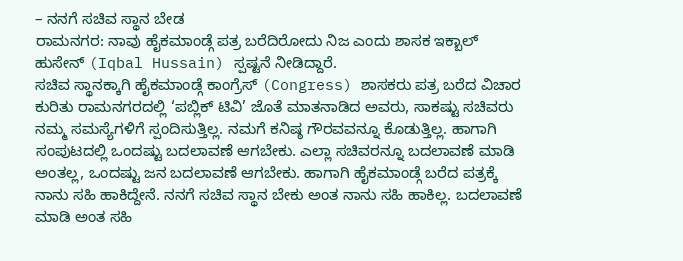– ನನಗೆ ಸಚಿವ ಸ್ಥಾನ ಬೇಡ
ರಾಮನಗರ: ನಾವು ಹೈಕಮಾಂಡ್ಗೆ ಪತ್ರ ಬರೆದಿರೋದು ನಿಜ ಎಂದು ಶಾಸಕ ಇಕ್ಬಾಲ್ ಹುಸೇನ್ (Iqbal Hussain) ಸ್ಪಷ್ಟನೆ ನೀಡಿದ್ದಾರೆ.
ಸಚಿವ ಸ್ಥಾನಕ್ಕಾಗಿ ಹೈಕಮಾಂಡ್ಗೆ ಕಾಂಗ್ರೆಸ್ (Congress) ಶಾಸಕರು ಪತ್ರ ಬರೆದ ವಿಚಾರ ಕುರಿತು ರಾಮನಗರದಲ್ಲಿ ‘ಪಬ್ಲಿಕ್ ಟಿವಿ’ ಜೊತೆ ಮಾತನಾಡಿದ ಅವರು, ಸಾಕಷ್ಟು ಸಚಿವರು ನಮ್ಮ ಸಮಸ್ಯೆಗಳಿಗೆ ಸ್ಪಂದಿಸುತ್ತಿಲ್ಲ. ನಮಗೆ ಕನಿಷ್ಠ ಗೌರವವನ್ನೂ ಕೊಡುತ್ತಿಲ್ಲ. ಹಾಗಾಗಿ ಸಂಪುಟದಲ್ಲಿ ಒಂದಷ್ಟು ಬದಲಾವಣೆ ಆಗಬೇಕು. ಎಲ್ಲಾ ಸಚಿವರನ್ನೂ ಬದಲಾವಣೆ ಮಾಡಿ ಅಂತಲ್ಲ, ಒಂದಷ್ಟು ಜನ ಬದಲಾವಣೆ ಆಗಬೇಕು. ಹಾಗಾಗಿ ಹೈಕಮಾಂಡ್ಗೆ ಬರೆದ ಪತ್ರಕ್ಕೆ ನಾನು ಸಹಿ ಹಾಕಿದ್ದೇನೆ. ನನಗೆ ಸಚಿವ ಸ್ಥಾನ ಬೇಕು ಅಂತ ನಾನು ಸಹಿ ಹಾಕಿಲ್ಲ. ಬದಲಾವಣೆ ಮಾಡಿ ಅಂತ ಸಹಿ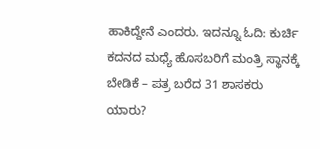ಹಾಕಿದ್ದೇನೆ ಎಂದರು. ಇದನ್ನೂ ಓದಿ: ಕುರ್ಚಿ ಕದನದ ಮಧ್ಯೆ ಹೊಸಬರಿಗೆ ಮಂತ್ರಿ ಸ್ಥಾನಕ್ಕೆ ಬೇಡಿಕೆ – ಪತ್ರ ಬರೆದ 31 ಶಾಸಕರು ಯಾರು?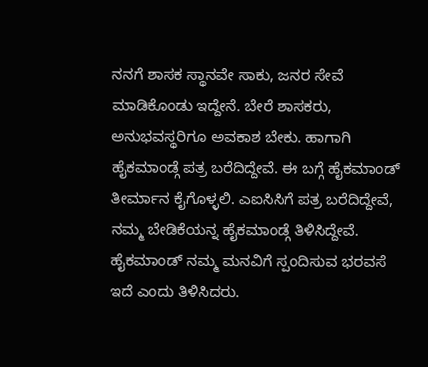ನನಗೆ ಶಾಸಕ ಸ್ಥಾನವೇ ಸಾಕು, ಜನರ ಸೇವೆ ಮಾಡಿಕೊಂಡು ಇದ್ದೇನೆ. ಬೇರೆ ಶಾಸಕರು, ಅನುಭವಸ್ಥರಿಗೂ ಅವಕಾಶ ಬೇಕು. ಹಾಗಾಗಿ ಹೈಕಮಾಂಡ್ಗೆ ಪತ್ರ ಬರೆದಿದ್ದೇವೆ. ಈ ಬಗ್ಗೆ ಹೈಕಮಾಂಡ್ ತೀರ್ಮಾನ ಕೈಗೊಳ್ಳಲಿ. ಎಐಸಿಸಿಗೆ ಪತ್ರ ಬರೆದಿದ್ದೇವೆ, ನಮ್ಮ ಬೇಡಿಕೆಯನ್ನ ಹೈಕಮಾಂಡ್ಗೆ ತಿಳಿಸಿದ್ದೇವೆ. ಹೈಕಮಾಂಡ್ ನಮ್ಮ ಮನವಿಗೆ ಸ್ಪಂದಿಸುವ ಭರವಸೆ ಇದೆ ಎಂದು ತಿಳಿಸಿದರು.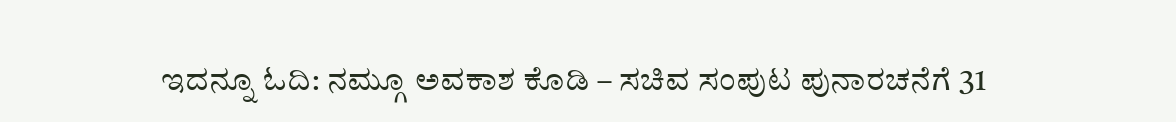ಇದನ್ನೂ ಓದಿ: ನಮ್ಗೂ ಅವಕಾಶ ಕೊಡಿ – ಸಚಿವ ಸಂಪುಟ ಪುನಾರಚನೆಗೆ 31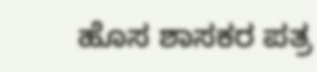ಹೊಸ ಶಾಸಕರ ಪತ್ರ